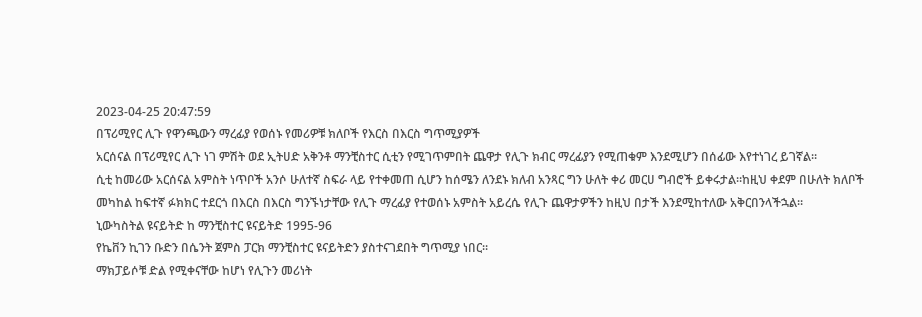2023-04-25 20:47:59
በፕሪሚየር ሊጉ የዋንጫውን ማረፊያ የወሰኑ የመሪዎቹ ክለቦች የእርስ በእርስ ግጥሚያዎች
አርሰናል በፕሪሚየር ሊጉ ነገ ምሽት ወደ ኢትሀድ አቅንቶ ማንቺስተር ሲቲን የሚገጥምበት ጨዋታ የሊጉ ክብር ማረፊያን የሚጠቁም እንደሚሆን በሰፊው እየተነገረ ይገኛል።
ሲቲ ከመሪው አርሰናል አምስት ነጥቦች አንሶ ሁለተኛ ስፍራ ላይ የተቀመጠ ሲሆን ከሰሜን ለንደኑ ክለብ አንጻር ግን ሁለት ቀሪ መርሀ ግብሮች ይቀሩታል።ከዚህ ቀደም በሁለት ክለቦች መካከል ከፍተኛ ፉክክር ተደርጎ በእርስ በእርስ ግንኙነታቸው የሊጉ ማረፊያ የተወሰኑ አምስት አይረሴ የሊጉ ጨዋታዎችን ከዚህ በታች እንደሚከተለው አቅርበንላችኋል።
ኒውካስትል ዩናይትድ ከ ማንቺስተር ዩናይትድ 1995-96
የኬቨን ኪገን ቡድን በሴንት ጀምስ ፓርክ ማንቺስተር ዩናይትድን ያስተናገደበት ግጥሚያ ነበር።
ማክፓይሶቹ ድል የሚቀናቸው ከሆነ የሊጉን መሪነት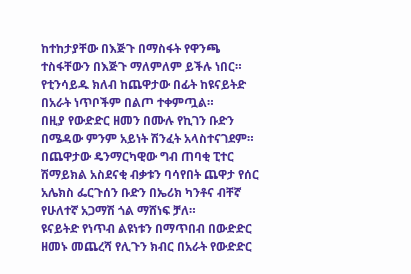ከተከታያቸው በእጅጉ በማስፋት የዋንጫ ተስፋቸውን በእጅጉ ማለምለም ይችሉ ነበር።
የቲንሳይዱ ክለብ ከጨዋታው በፊት ከዩናይትድ በአራት ነጥቦችም በልጦ ተቀምጧል።
በዚያ የውድድር ዘመን በሙሉ የኪገን ቡድን በሜዳው ምንም አይነት ሽንፈት አላስተናገደም።
በጨዋታው ዴንማርካዊው ግብ ጠባቂ ፒተር ሽማይክል አስደናቂ ብቃቱን ባሳየበት ጨዋታ የሰር አሌክስ ፌርጉሰን ቡድን በኤሪክ ካንቶና ብቸኛ የሁለተኛ አጋማሽ ጎል ማሸነፍ ቻለ።
ዩናይትድ የነጥብ ልዩነቱን በማጥበብ በውድድር ዘመኑ መጨረሻ የሊጉን ክብር በአራት የውድድር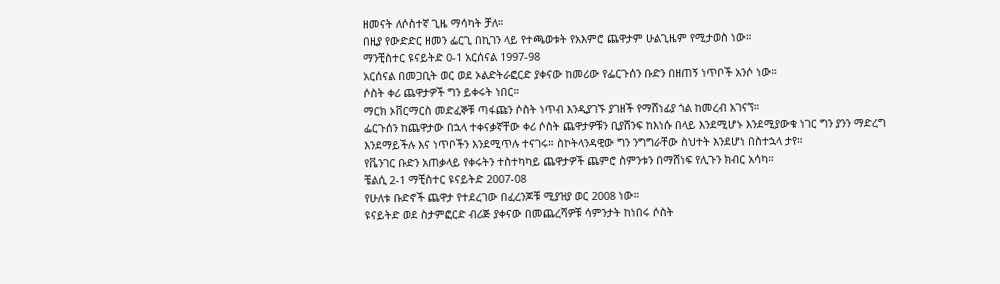ዘመናት ለሶስተኛ ጊዜ ማሳካት ቻለ።
በዚያ የውድድር ዘመን ፌርጊ በኪገን ላይ የተጫወቱት የአእምሮ ጨዋታም ሁልጊዜም የሚታወስ ነው።
ማንቺስተር ዩናይትድ 0-1 አርሰናል 1997-98
አርሰናል በመጋቢት ወር ወደ ኦልድትራፎርድ ያቀናው ከመሪው የፌርጉሰን ቡድን በዘጠኝ ነጥቦች አንሶ ነው።
ሶስት ቀሪ ጨዋታዎች ግን ይቀሩት ነበር።
ማርክ ኦቨርማርስ መድፈኞቹ ጣፋጩን ሶስት ነጥብ እንዲያገኙ ያገዘች የማሸነፊያ ጎል ከመረብ አገናኘ።
ፌርጉሰን ከጨዋታው በኋላ ተቀናቃኛቸው ቀሪ ሶስት ጨዋታዎቹን ቢያሸንፍ ከእነሱ በላይ እንደሚሆኑ እንደሚያውቁ ነገር ግን ያንን ማድረግ እንደማይችሉ እና ነጥቦችን እንደሚጥሉ ተናገሩ። ስኮትላንዳዊው ግን ንግግራቸው ስህተት እንደሆነ በስተኋላ ታየ።
የቬንገር ቡድን አጠቃላይ የቀሩትን ተስተካካይ ጨዋታዎች ጨምሮ ስምንቱን በማሸነፍ የሊጉን ክብር አሳካ።
ቼልሲ 2-1 ማቺስተር ዩናይትድ 2007-08
የሁለቱ ቡድኖች ጨዋታ የተደረገው በፈረንጆቹ ሚያዝያ ወር 2008 ነው።
ዩናይትድ ወደ ስታምፎርድ ብሪጅ ያቀናው በመጨረሻዎቹ ሳምንታት ከነበሩ ሶስት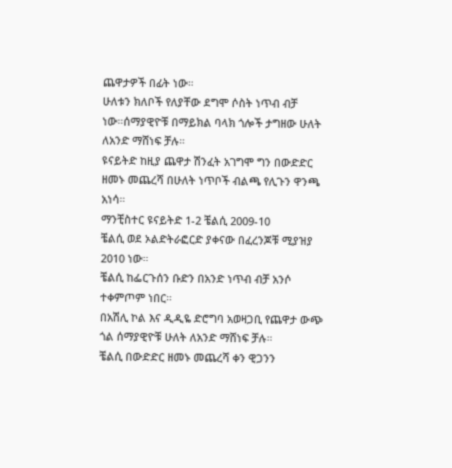ጨዋታዎች በፊት ነው።
ሁለቱን ክለቦች የለያቸው ደግሞ ሶስት ነጥብ ብቻ ነው።ሰማያዊዮቹ በማይክል ባላክ ጎሎች ታግዘው ሁለት ለአንድ ማሸነፍ ቻሉ።
ዩናይትድ ከዚያ ጨዋታ ሽንፈት አገግሞ ግን በውድድር ዘመኑ መጨረሻ በሁለት ነጥቦች ብልጫ የሊጉን ዋንጫ አነሳ።
ማንቺስተር ዩናይትድ 1-2 ቼልሲ 2009-10
ቼልሲ ወደ ኦልድትራፎርድ ያቀናው በፈረንጆቹ ሚያዝያ 2010 ነው።
ቼልሲ ከፌርጉሰን ቡድን በአንድ ነጥብ ብቻ አንሶ ተቀምጦም ነበር።
በአሽሊ ኮል እና ዲዲዬ ድሮግባ አወዛጋቢ የጨዋታ ውጭ ጎል ሰማያዊዮቹ ሁለት ለአንድ ማሸነፍ ቻሉ።
ቼልሲ በውድድር ዘመኑ መጨረሻ ቀን ዊጋንን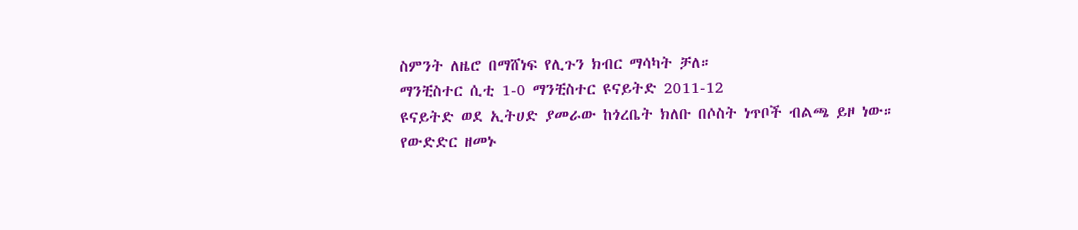ስምንት ለዜሮ በማሸነፍ የሊጉን ክብር ማሳካት ቻለ።
ማንቺስተር ሲቲ 1-0 ማንቺስተር ዩናይትድ 2011-12
ዩናይትድ ወደ ኢትሀድ ያመራው ከጎረቤት ክለቡ በሶስት ነጥቦች ብልጫ ይዞ ነው።
የውድድር ዘመኑ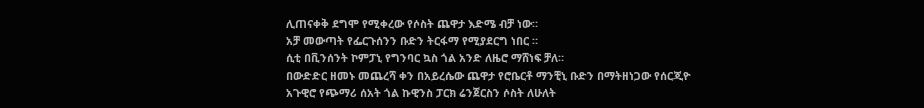ሊጠናቀቅ ደግሞ የሚቀረው የሶስት ጨዋታ እድሜ ብቻ ነው።
አቻ መውጣት የፌርጉሰንን ቡድን ትርፋማ የሚያደርግ ነበር ።
ሲቲ በቪንሰንት ኮምፓኒ የግንባር ኳስ ጎል አንድ ለዜሮ ማሸነፍ ቻለ።
በውድድር ዘመኑ መጨረሻ ቀን በአይረሴው ጨዋታ የሮቤርቶ ማንቺኒ ቡድን በማትዘነጋው የሰርጂዮ አጉዊሮ የጭማሪ ሰአት ጎል ኩዊንስ ፓርክ ሬንጀርስን ሶስት ለሁለት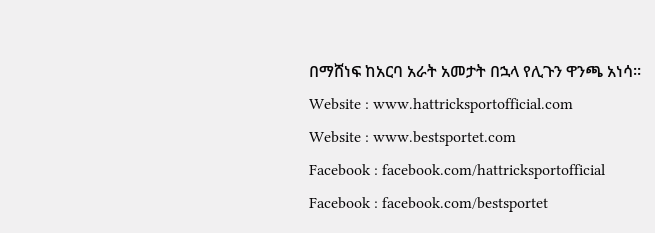በማሸነፍ ከአርባ አራት አመታት በኋላ የሊጉን ዋንጫ አነሳ።
Website : www.hattricksportofficial.com
Website : www.bestsportet.com
Facebook : facebook.com/hattricksportofficial
Facebook : facebook.com/bestsportet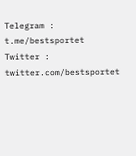Telegram : t.me/bestsportet
Twitter : twitter.com/bestsportet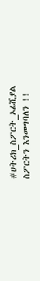#ሀትሪክ_ስፖርት_ኦፊሺያል
ስፖርትን እንመግባለን !!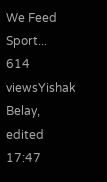We Feed Sport...
614 viewsYishak Belay, edited 17:47